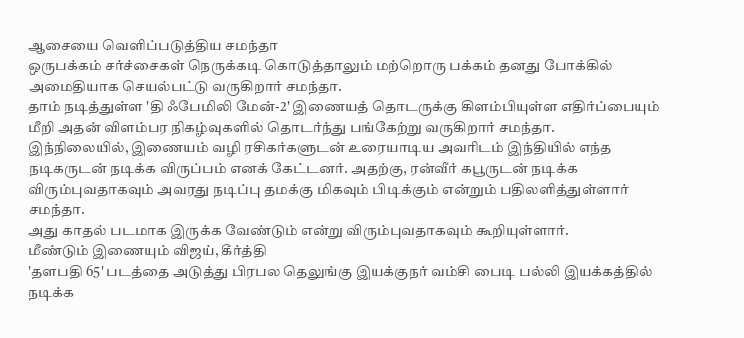ஆசையை வெளிப்படுத்திய சமந்தா
ஒருபக்கம் சர்ச்சைகள் நெருக்கடி கொடுத்தாலும் மற்றொரு பக்கம் தனது போக்கில் அமைதியாக செயல்பட்டு வருகிறார் சமந்தா.
தாம் நடித்துள்ள 'தி ஃபேமிலி மேன்-2' இணையத் தொடருக்கு கிளம்பியுள்ள எதிர்ப்பையும் மீறி அதன் விளம்பர நிகழ்வுகளில் தொடர்ந்து பங்கேற்று வருகிறார் சமந்தா.
இந்நிலையில், இணையம் வழி ரசிகர்களுடன் உரையாடிய அவரிடம் இந்தியில் எந்த நடிகருடன் நடிக்க விருப்பம் எனக் கேட்டனர். அதற்கு, ரன்வீர் கபூருடன் நடிக்க விரும்புவதாகவும் அவரது நடிப்பு தமக்கு மிகவும் பிடிக்கும் என்றும் பதிலளித்துள்ளார் சமந்தா.
அது காதல் படமாக இருக்க வேண்டும் என்று விரும்புவதாகவும் கூறியுள்ளார்.
மீண்டும் இணையும் விஜய், கீர்த்தி
'தளபதி 65' படத்தை அடுத்து பிரபல தெலுங்கு இயக்குநர் வம்சி பைடி பல்லி இயக்கத்தில் நடிக்க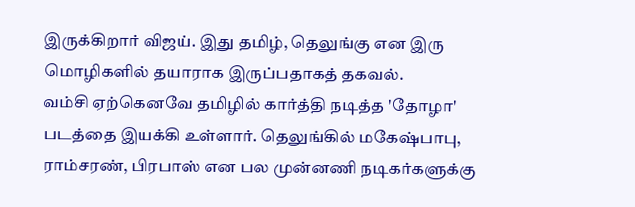இருக்கிறார் விஜய். இது தமிழ், தெலுங்கு என இரு மொழிகளில் தயாராக இருப்பதாகத் தகவல்.
வம்சி ஏற்கெனவே தமிழில் கார்த்தி நடித்த 'தோழா' படத்தை இயக்கி உள்ளார். தெலுங்கில் மகேஷ்பாபு, ராம்சரண், பிரபாஸ் என பல முன்னணி நடிகர்களுக்கு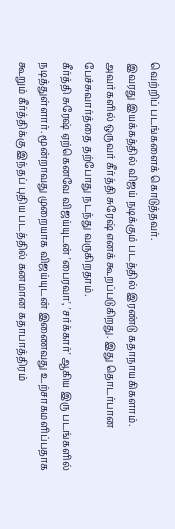வெற்றிப் படங்களைக் கொடுத்தவர்.
இவரது இயக்கத்தில் விஜய் நடிக்கும் படத்தில் இரண்டு கதாநாயகிகளாம். அவர்களில் ஒருவர் கீர்த்தி சுரேஷ் எனக் கூறப்படுகிறது. இது தொடர்பான பேச்சுவார்த்தை தற்போது நடந்து வருகிறதாம்.
கீர்த்தி சுரேஷ் ஏற்கெனவே விஜய்யுடன் 'பைரவா', 'சர்க்கார்' ஆகிய இரு படங்களில் நடித்துள்ளார். மூன்றாவது முறையாக விஜய்யுடன் இணைவது உற்சாகமளிப்பதாக கூறும் கீர்த்திக்கு இந்தப் புதிய படத்தில் கனமான கதாபாத்திரம்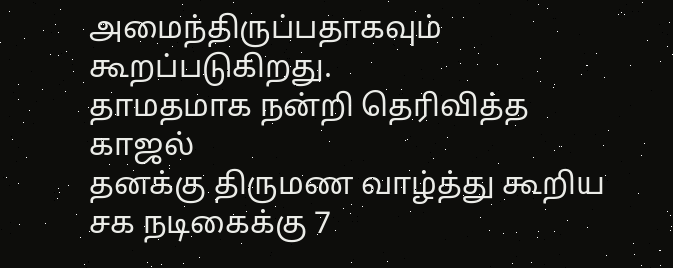அமைந்திருப்பதாகவும் கூறப்படுகிறது.
தாமதமாக நன்றி தெரிவித்த காஜல்
தனக்கு திருமண வாழ்த்து கூறிய சக நடிகைக்கு 7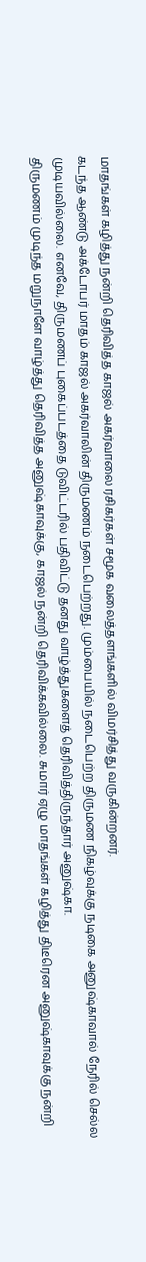மாதங்கள் கழித்து நன்றி தெரிவித்த காஜல் அகர்வாலை ரசிகர்கள் சமூக வலைத்தளங்களில் விமர்சித்து வருகின்றனர்.
கடந்த ஆண்டு அக்டோபர் மாதம் காஜல் அகர்வாலின் திருமணம் நடைபெற்றது. மும்பையில் நடைபெற்ற திருமண நிகழ்வுக்கு நடிகை அனுஷ்காவால் நேரில் செல்ல முடியவில்லை. எனவே, திருமணப் புகைப்படத்தை டுவிட்டரில் பதிவிட்டு தனது வாழ்த்துகளைத் தெரிவித்திருந்தார் அனுஷ்கா.
திருமணம் முடிந்த மறுநாளே வாழ்த்து தெரிவித்த அனுஷ்காவுக்கு, காஜல் நன்றி தெரிவிக்கவில்லை. சுமார் ஏழு மாதங்கள் கழித்து திடீரென அனுஷ்காவுக்கு நன்றி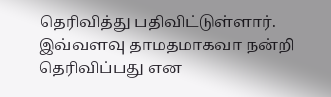தெரிவித்து பதிவிட்டுள்ளார். இவ்வளவு தாமதமாகவா நன்றி தெரிவிப்பது என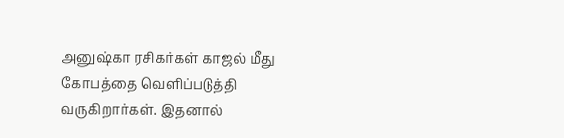அனுஷ்கா ரசிகர்கள் காஜல் மீது கோபத்தை வெளிப்படுத்தி வருகிறார்கள். இதனால்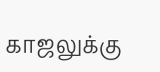காஜலுக்கு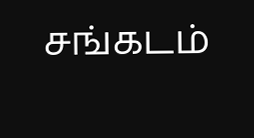சங்கடம்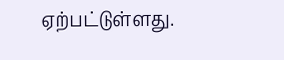ஏற்பட்டுள்ளது.